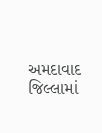અમદાવાદ જિલ્લામાં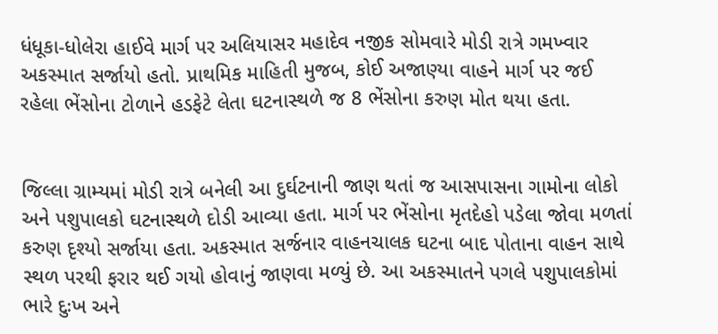ધંધૂકા-ધોલેરા હાઈવે માર્ગ પર અલિયાસર મહાદેવ નજીક સોમવારે મોડી રાત્રે ગમખ્વાર અકસ્માત સર્જાયો હતો. પ્રાથમિક માહિતી મુજબ, કોઈ અજાણ્યા વાહને માર્ગ પર જઈ રહેલા ભેંસોના ટોળાને હડફેટે લેતા ઘટનાસ્થળે જ 8 ભેંસોના કરુણ મોત થયા હતા.


જિલ્લા ગ્રામ્યમાં મોડી રાત્રે બનેલી આ દુર્ઘટનાની જાણ થતાં જ આસપાસના ગામોના લોકો અને પશુપાલકો ઘટનાસ્થળે દોડી આવ્યા હતા. માર્ગ પર ભેંસોના મૃતદેહો પડેલા જોવા મળતાં કરુણ દૃશ્યો સર્જાયા હતા. અકસ્માત સર્જનાર વાહનચાલક ઘટના બાદ પોતાના વાહન સાથે સ્થળ પરથી ફરાર થઈ ગયો હોવાનું જાણવા મળ્યું છે. આ અકસ્માતને પગલે પશુપાલકોમાં ભારે દુઃખ અને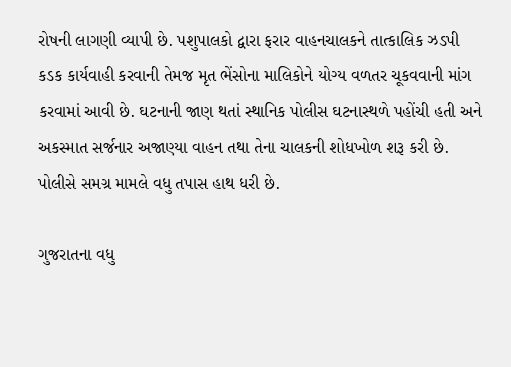રોષની લાગણી વ્યાપી છે. પશુપાલકો દ્વારા ફરાર વાહનચાલકને તાત્કાલિક ઝડપી કડક કાર્યવાહી કરવાની તેમજ મૃત ભેંસોના માલિકોને યોગ્ય વળતર ચૂકવવાની માંગ કરવામાં આવી છે. ઘટનાની જાણ થતાં સ્થાનિક પોલીસ ઘટનાસ્થળે પહોંચી હતી અને અકસ્માત સર્જનાર અજાણ્યા વાહન તથા તેના ચાલકની શોધખોળ શરૂ કરી છે. પોલીસે સમગ્ર મામલે વધુ તપાસ હાથ ધરી છે.

ગુજરાતના વધુ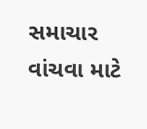સમાચાર વાંચવા માટે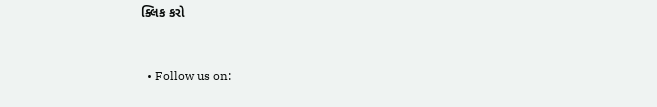ક્લિક કરો


  • Follow us on: